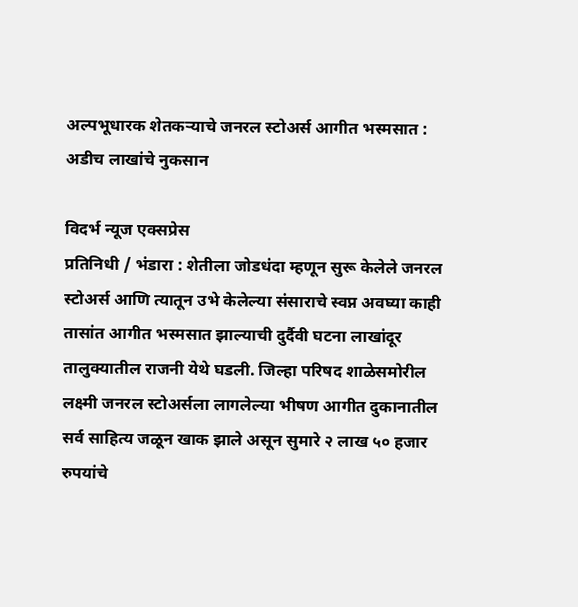अल्पभूधारक शेतकऱ्याचे जनरल स्टोअर्स आगीत भस्मसात : अडीच लाखांचे नुकसान

विदर्भ न्यूज एक्सप्रेस
प्रतिनिधी / भंडारा : शेतीला जोडधंदा म्हणून सुरू केलेले जनरल स्टोअर्स आणि त्यातून उभे केलेल्या संसाराचे स्वप्न अवघ्या काही तासांत आगीत भस्मसात झाल्याची दुर्दैवी घटना लाखांदूर तालुक्यातील राजनी येथे घडली. जिल्हा परिषद शाळेसमोरील लक्ष्मी जनरल स्टोअर्सला लागलेल्या भीषण आगीत दुकानातील सर्व साहित्य जळून खाक झाले असून सुमारे २ लाख ५० हजार रुपयांचे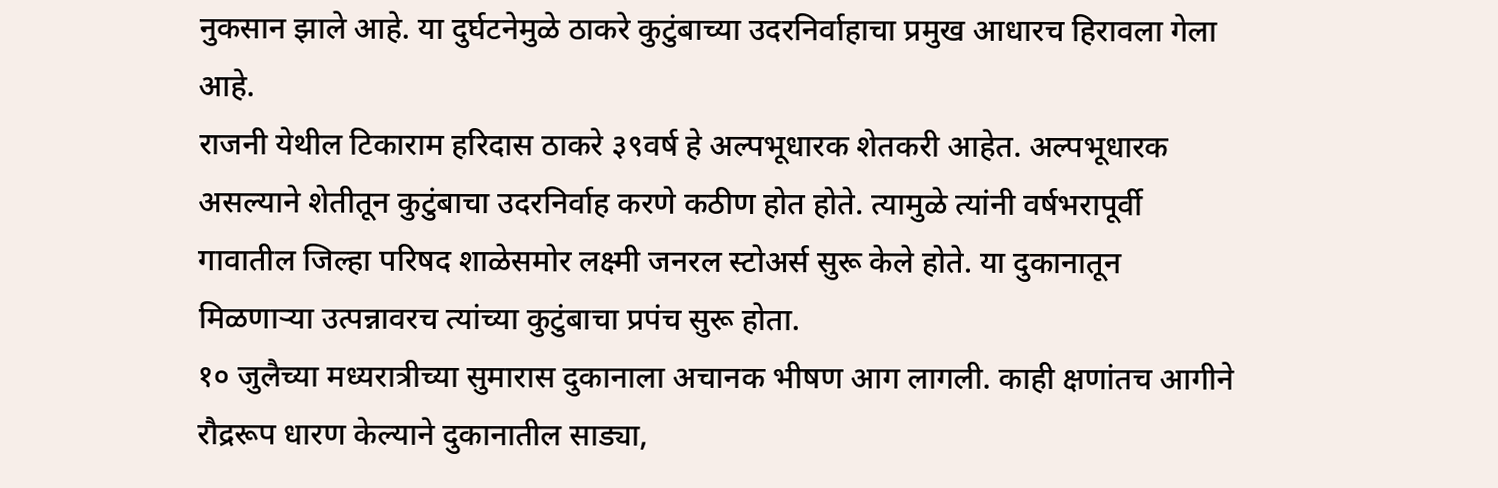नुकसान झाले आहे. या दुर्घटनेमुळे ठाकरे कुटुंबाच्या उदरनिर्वाहाचा प्रमुख आधारच हिरावला गेला आहे.
राजनी येथील टिकाराम हरिदास ठाकरे ३९वर्ष हे अल्पभूधारक शेतकरी आहेत. अल्पभूधारक असल्याने शेतीतून कुटुंबाचा उदरनिर्वाह करणे कठीण होत होते. त्यामुळे त्यांनी वर्षभरापूर्वी गावातील जिल्हा परिषद शाळेसमोर लक्ष्मी जनरल स्टोअर्स सुरू केले होते. या दुकानातून मिळणाऱ्या उत्पन्नावरच त्यांच्या कुटुंबाचा प्रपंच सुरू होता.
१० जुलैच्या मध्यरात्रीच्या सुमारास दुकानाला अचानक भीषण आग लागली. काही क्षणांतच आगीने रौद्ररूप धारण केल्याने दुकानातील साड्या,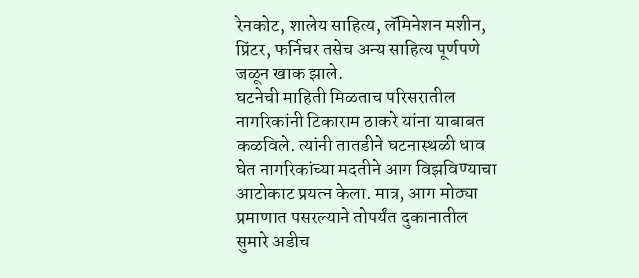रेनकोट, शालेय साहित्य, लॅमिनेशन मशीन, प्रिंटर, फर्निचर तसेच अन्य साहित्य पूर्णपणे जळून खाक झाले.
घटनेची माहिती मिळताच परिसरातील नागरिकांनी टिकाराम ठाकरे यांना याबाबत कळविले. त्यांनी तातडीने घटनास्थळी धाव घेत नागरिकांच्या मदतीने आग विझविण्याचा आटोकाट प्रयत्न केला. मात्र, आग मोठ्या प्रमाणात पसरल्याने तोपर्यंत दुकानातील सुमारे अडीच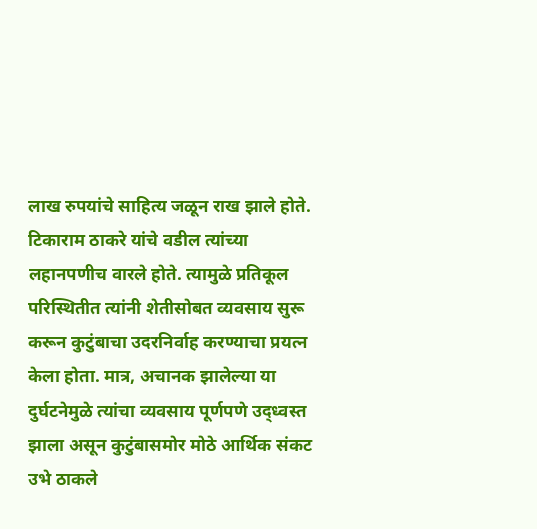लाख रुपयांचे साहित्य जळून राख झाले होते.
टिकाराम ठाकरे यांचे वडील त्यांच्या लहानपणीच वारले होते. त्यामुळे प्रतिकूल परिस्थितीत त्यांनी शेतीसोबत व्यवसाय सुरू करून कुटुंबाचा उदरनिर्वाह करण्याचा प्रयत्न केला होता. मात्र, अचानक झालेल्या या दुर्घटनेमुळे त्यांचा व्यवसाय पूर्णपणे उद्ध्वस्त झाला असून कुटुंबासमोर मोठे आर्थिक संकट उभे ठाकले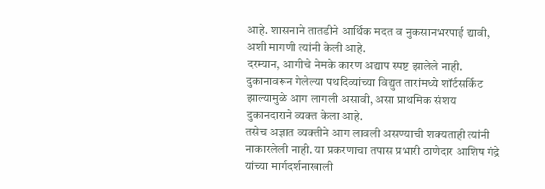आहे. शासनाने तातडीने आर्थिक मदत व नुकसानभरपाई द्यावी, अशी मागणी त्यांनी केली आहे.
दरम्यान, आगीचे नेमके कारण अद्याप स्पष्ट झालेले नाही. दुकानावरून गेलेल्या पथदिव्यांच्या विद्युत तारांमध्ये शॉर्टसर्किट झाल्यामुळे आग लागली असावी, असा प्राथमिक संशय दुकानदाराने व्यक्त केला आहे.
तसेच अज्ञात व्यक्तीने आग लावली असण्याची शक्यताही त्यांनी नाकारलेली नाही. या प्रकरणाचा तपास प्रभारी ठाणेदार आशिष गंद्रे यांच्या मार्गदर्शनाखाली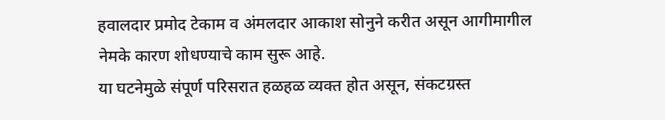हवालदार प्रमोद टेकाम व अंमलदार आकाश सोनुने करीत असून आगीमागील नेमके कारण शोधण्याचे काम सुरू आहे.
या घटनेमुळे संपूर्ण परिसरात हळहळ व्यक्त होत असून, संकटग्रस्त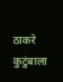ठाकरे कुटुंबाला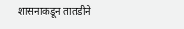शासनाकडून तातडीने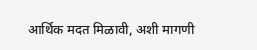आर्थिक मदत मिळावी, अशी मागणी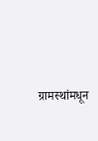ग्रामस्थांमधून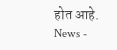होत आहे.
News -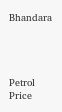Bhandara




Petrol Price